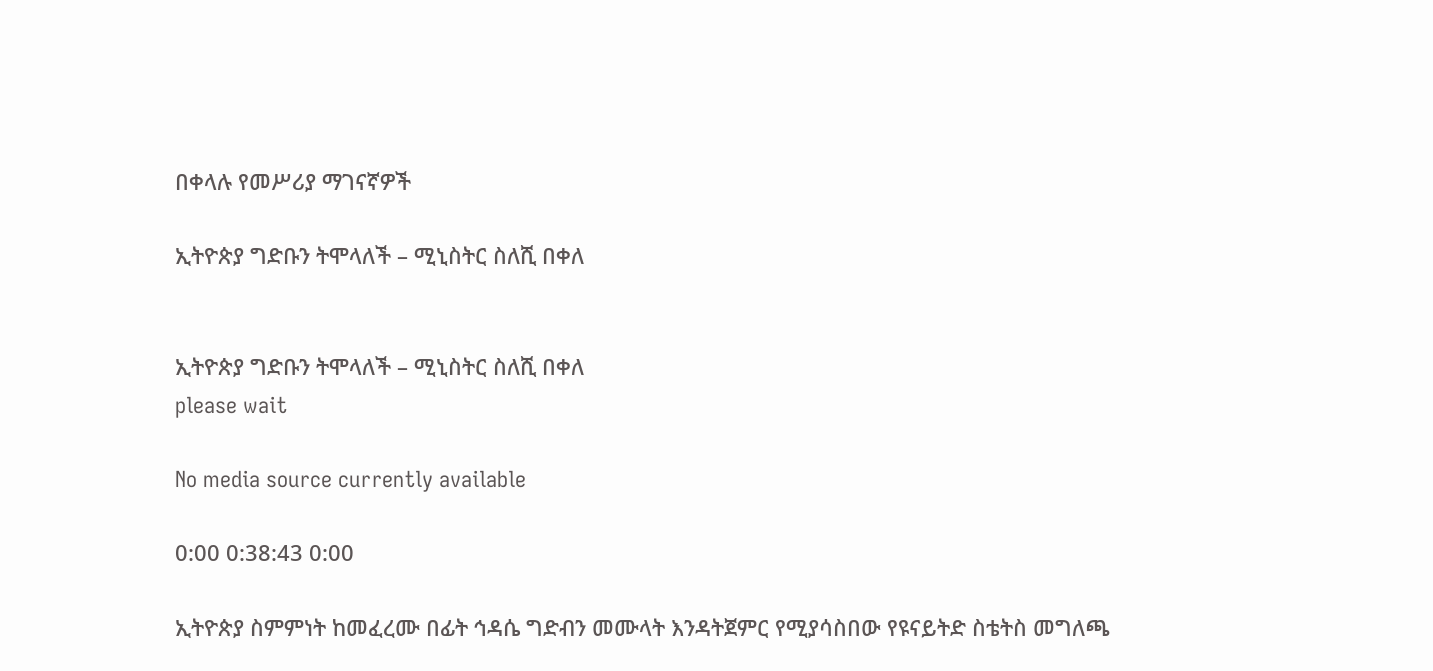በቀላሉ የመሥሪያ ማገናኛዎች

ኢትዮጵያ ግድቡን ትሞላለች – ሚኒስትር ስለሺ በቀለ


ኢትዮጵያ ግድቡን ትሞላለች – ሚኒስትር ስለሺ በቀለ
please wait

No media source currently available

0:00 0:38:43 0:00

ኢትዮጵያ ስምምነት ከመፈረሙ በፊት ኅዳሴ ግድብን መሙላት እንዳትጀምር የሚያሳስበው የዩናይትድ ስቴትስ መግለጫ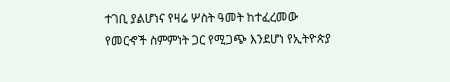ተገቢ ያልሆነና የዛሬ ሦስት ዓመት ከተፈረመው የመርኆች ስምምነት ጋር የሚጋጭ እንደሆነ የኢትዮጵያ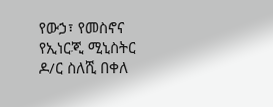የውኃ፣ የመስኖና የኢነርጂ ሚኒስትር ዶ/ር ስለሺ በቀለ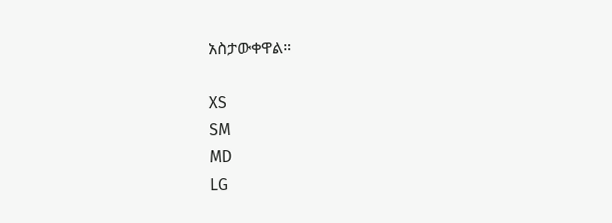አስታውቀዋል።

XS
SM
MD
LG